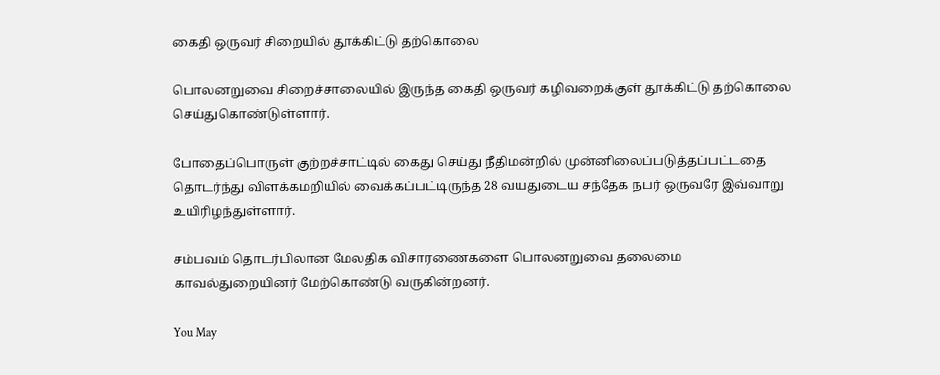கைதி ஒருவர் சிறையில் தூக்கிட்டு தற்கொலை

பொலனறுவை சிறைச்சாலையில் இருந்த கைதி ஒருவர் கழிவறைக்குள் தூக்கிட்டு தற்கொலை செய்துகொண்டுள்ளார்.

போதைப்பொருள் குற்றச்சாட்டில் கைது செய்து நீதிமன்றில் முன்னிலைப்படுத்தப்பட்டதை தொடர்ந்து விளக்கமறியில் வைக்கப்பட்டிருந்த 28 வயதுடைய சந்தேக நபர் ஒருவரே இவ்வாறு உயிரிழந்துள்ளார்.

சம்பவம் தொடர்பிலான மேலதிக விசாரணைகளை பொலனறுவை தலைமை காவல்துறையினர் மேற்கொண்டு வருகின்றனர்.

You May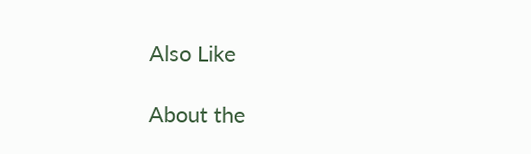Also Like

About the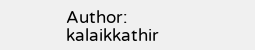Author: kalaikkathir